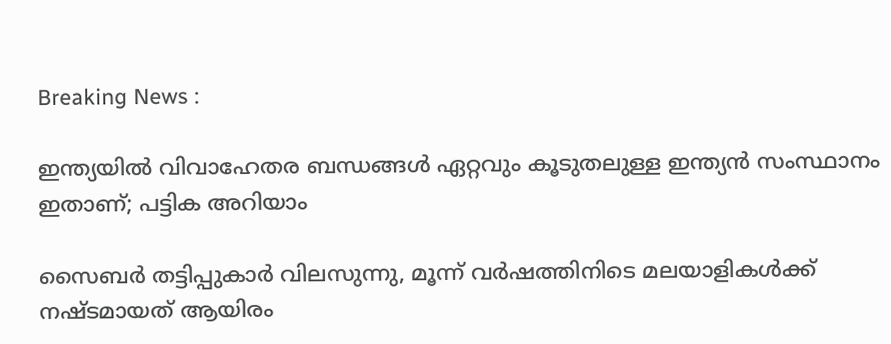Breaking News :

ഇന്ത്യയില്‍ വിവാഹേതര ബന്ധങ്ങള്‍ ഏറ്റവും കൂടുതലുള്ള ഇന്ത്യന്‍ സംസ്ഥാനം ഇതാണ്; പട്ടിക അറിയാം

സൈബര്‍ തട്ടിപ്പുകാര്‍ വിലസുന്നു, മൂന്ന് വര്‍ഷത്തിനിടെ മലയാളികള്‍ക്ക് നഷ്ടമായത് ആയിരം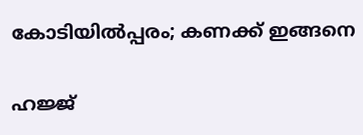കോടിയില്‍പ്പരം; കണക്ക് ഇങ്ങനെ

ഹജ്ജ്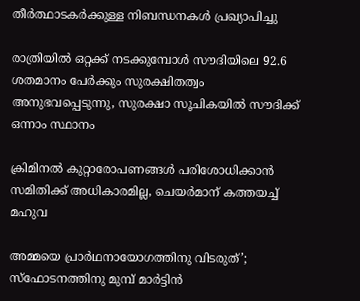തീർത്ഥാടകർക്കുള്ള നിബന്ധനകൾ പ്രഖ്യാപിച്ചു

രാത്രിയിൽ ഒറ്റക്ക് നടക്കുമ്പോൾ സൗദിയിലെ 92.6 ശതമാനം പേർക്കും സുരക്ഷിതത്വം അനുഭവപ്പെടുന്നു, സുരക്ഷാ സൂചികയിൽ സൗദിക്ക് ഒന്നാം സ്ഥാനം

ക്രിമിനല്‍ കുറ്റാരോപണങ്ങള്‍ പരിശോധിക്കാന്‍ സമിതിക്ക്‌ അധികാരമില്ല, ചെയര്‍മാന്‌ കത്തയച്ച് മഹുവ

അമ്മയെ പ്രാര്‍ഥനായോഗത്തിനു വിടരുത്’; സ്‌ഫോടനത്തിനു മുമ്പ് മാര്‍ട്ടിന്‍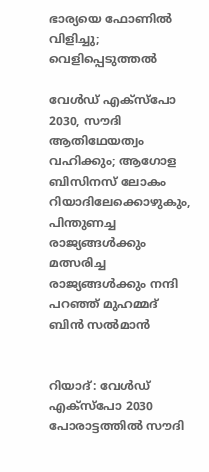ഭാര്യയെ ഫോണില്‍ വിളിച്ചു; വെളിപ്പെടുത്തല്‍

വേള്‍ഡ് എക്‌സ്‌പോ 2030, സൗദി ആതിഥേയത്വം വഹിക്കും; ആഗോള ബിസിനസ് ലോകം റിയാദിലേക്കൊഴുകും, പിന്തുണച്ച രാജ്യങ്ങള്‍ക്കും മത്സരിച്ച രാജ്യങ്ങള്‍ക്കും നന്ദി പറഞ്ഞ് മുഹമ്മദ് ബിന്‍ സല്‍മാന്‍


റിയാദ്: വേള്‍ഡ് എക്‌സ്‌പോ 2030 പോരാട്ടത്തില്‍ സൗദി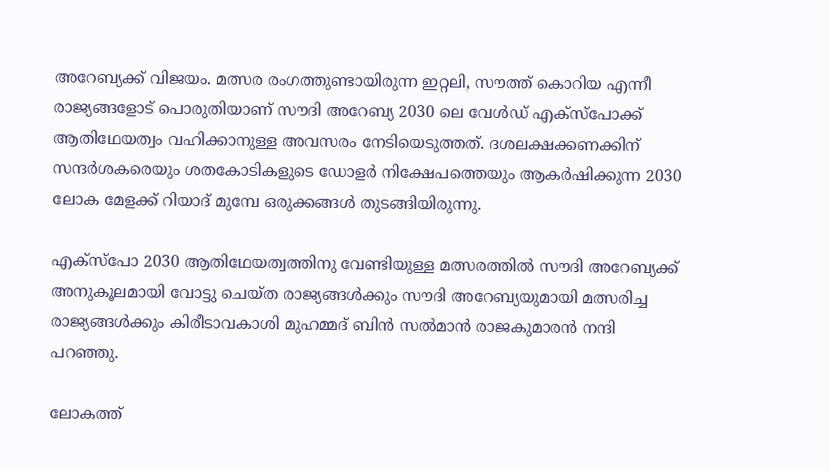അറേബ്യക്ക് വിജയം. മത്സര രംഗത്തുണ്ടായിരുന്ന ഇറ്റലി, സൗത്ത് കൊറിയ എന്നീ രാജ്യങ്ങളോട് പൊരുതിയാണ് സൗദി അറേബ്യ 2030 ലെ വേള്‍ഡ് എക്‌സ്‌പോക്ക് ആതിഥേയത്വം വഹിക്കാനുള്ള അവസരം നേടിയെടുത്തത്. ദശലക്ഷക്കണക്കിന് സന്ദര്‍ശകരെയും ശതകോടികളുടെ ഡോളര്‍ നിക്ഷേപത്തെയും ആകര്‍ഷിക്കുന്ന 2030 ലോക മേളക്ക് റിയാദ് മുമ്പേ ഒരുക്കങ്ങള്‍ തുടങ്ങിയിരുന്നു.

എക്‌സ്‌പോ 2030 ആതിഥേയത്വത്തിനു വേണ്ടിയുള്ള മത്സരത്തില്‍ സൗദി അറേബ്യക്ക് അനുകൂലമായി വോട്ടു ചെയ്ത രാജ്യങ്ങള്‍ക്കും സൗദി അറേബ്യയുമായി മത്സരിച്ച രാജ്യങ്ങള്‍ക്കും കിരീടാവകാശി മുഹമ്മദ് ബിന്‍ സല്‍മാന്‍ രാജകുമാരന്‍ നന്ദി പറഞ്ഞു.

ലോകത്ത്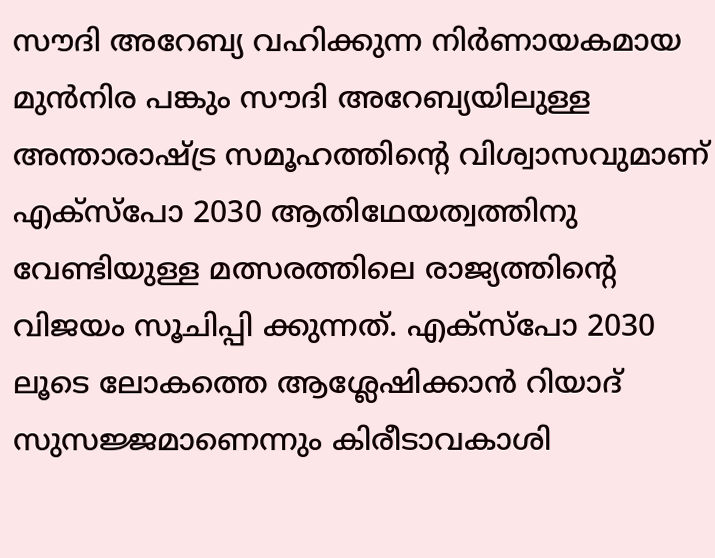സൗദി അറേബ്യ വഹിക്കുന്ന നിര്‍ണായകമായ മുന്‍നിര പങ്കും സൗദി അറേബ്യയിലുള്ള അന്താരാഷ്ട്ര സമൂഹത്തിന്റെ വിശ്വാസവുമാണ് എക്‌സ്‌പോ 2030 ആതിഥേയത്വത്തിനു വേണ്ടിയുള്ള മത്സരത്തിലെ രാജ്യത്തിന്റെ വിജയം സൂചിപ്പി ക്കുന്നത്. എക്‌സ്‌പോ 2030 ലൂടെ ലോകത്തെ ആശ്ലേഷിക്കാന്‍ റിയാദ് സുസജ്ജമാണെന്നും കിരീടാവകാശി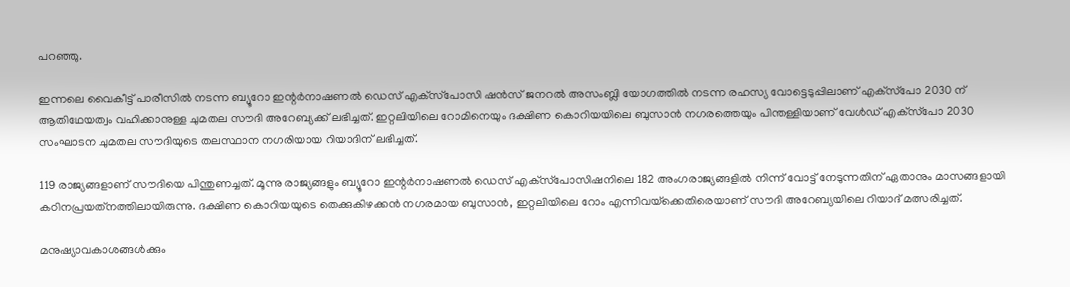പറഞ്ഞു.

ഇന്നലെ വൈകീട്ട് പാരീസില്‍ നടന്ന ബ്യൂറോ ഇന്റര്‍നാഷണല്‍ ഡെസ് എക്‌സ്‌പോസി ഷന്‍സ് ജനറല്‍ അസംബ്ലി യോഗത്തില്‍ നടന്ന രഹസ്യ വോട്ടെടുപ്പിലാണ് എക്‌സ്‌പോ 2030 ന് ആതിഥേയത്വം വഹിക്കാനുള്ള ചുമതല സൗദി അറേബ്യക്ക് ലഭിച്ചത്. ഇറ്റലിയിലെ റോമിനെയും ദക്ഷിണ കൊറിയയിലെ ബുസാന്‍ നഗരത്തെയും പിന്തള്ളിയാണ് വേള്‍ഡ് എക്‌സ്‌പോ 2030 സംഘാടന ചുമതല സൗദിയുടെ തലസ്ഥാന നഗരിയായ റിയാദിന് ലഭിച്ചത്.

119 രാജ്യങ്ങളാണ് സൗദിയെ പിന്തുണച്ചത്. മൂന്നു രാജ്യങ്ങളും ബ്യൂറോ ഇന്റര്‍നാഷണല്‍ ഡെസ് എക്‌സ്‌പോസിഷനിലെ 182 അംഗരാജ്യങ്ങളില്‍ നിന്ന് വോട്ട് നേടുന്നതിന് ഏതാനും മാസങ്ങളായി കഠിനപ്രയത്‌നത്തിലായിരുന്നു. ദക്ഷിണ കൊറിയയുടെ തെക്കുകിഴക്കന്‍ നഗരമായ ബുസാന്‍, ഇറ്റലിയിലെ റോം എന്നിവയ്‌ക്കെതിരെയാണ് സൗദി അറേബ്യയിലെ റിയാദ് മത്സരിച്ചത്.

മനുഷ്യാവകാശങ്ങള്‍ക്കും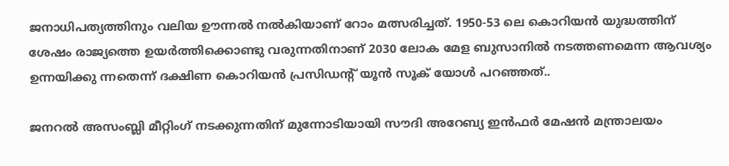ജനാധിപത്യത്തിനും വലിയ ഊന്നല്‍ നല്‍കിയാണ് റോം മത്സരിച്ചത്. 1950-53 ലെ കൊറിയന്‍ യുദ്ധത്തിന് ശേഷം രാജ്യത്തെ ഉയര്‍ത്തിക്കൊണ്ടു വരുന്നതിനാണ് 2030 ലോക മേള ബുസാനില്‍ നടത്തണമെന്ന ആവശ്യം ഉന്നയിക്കു ന്നതെന്ന് ദക്ഷിണ കൊറിയന്‍ പ്രസിഡന്റ് യൂന്‍ സൂക് യോള്‍ പറഞ്ഞത്..

ജനറല്‍ അസംബ്ലി മീറ്റിംഗ് നടക്കുന്നതിന് മുന്നോടിയായി സൗദി അറേബ്യ ഇന്‍ഫര്‍ മേഷന്‍ മന്ത്രാലയം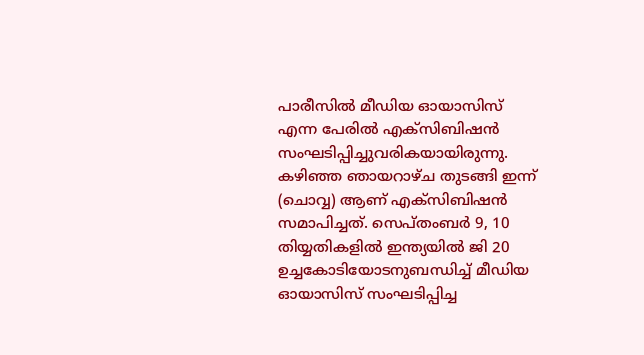പാരീസില്‍ മീഡിയ ഓയാസിസ് എന്ന പേരില്‍ എക്‌സിബിഷന്‍ സംഘടിപ്പിച്ചുവരികയായിരുന്നു. കഴിഞ്ഞ ഞായറാഴ്ച തുടങ്ങി ഇന്ന് (ചൊവ്വ) ആണ് എക്‌സിബിഷന്‍ സമാപിച്ചത്. സെപ്തംബര്‍ 9, 10 തിയ്യതികളില്‍ ഇന്ത്യയില്‍ ജി 20 ഉച്ചകോടിയോടനുബന്ധിച്ച് മീഡിയ ഓയാസിസ് സംഘടിപ്പിച്ച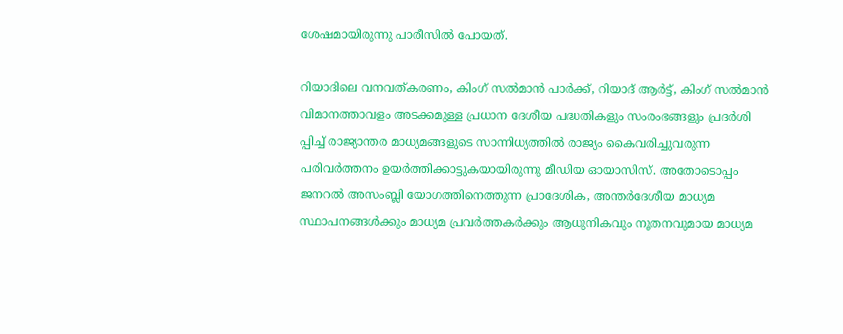ശേഷമായിരുന്നു പാരീസില്‍ പോയത്.

റിയാദിലെ വനവത്കരണം, കിംഗ് സല്‍മാന്‍ പാര്‍ക്ക്, റിയാദ് ആര്‍ട്ട്, കിംഗ് സല്‍മാന്‍ വിമാനത്താവളം അടക്കമുള്ള പ്രധാന ദേശീയ പദ്ധതികളും സംരംഭങ്ങളും പ്രദര്‍ശി പ്പിച്ച് രാജ്യാന്തര മാധ്യമങ്ങളുടെ സാന്നിധ്യത്തില്‍ രാജ്യം കൈവരിച്ചുവരുന്ന പരിവര്‍ത്തനം ഉയര്‍ത്തിക്കാട്ടുകയായിരുന്നു മീഡിയ ഓയാസിസ്. അതോടൊപ്പം ജനറല്‍ അസംബ്ലി യോഗത്തിനെത്തുന്ന പ്രാദേശിക, അന്തര്‍ദേശീയ മാധ്യമ സ്ഥാപനങ്ങള്‍ക്കും മാധ്യമ പ്രവര്‍ത്തകര്‍ക്കും ആധുനികവും നൂതനവുമായ മാധ്യമ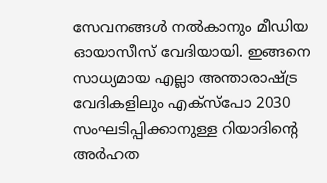സേവനങ്ങള്‍ നല്‍കാനും മീഡിയ ഓയാസീസ് വേദിയായി. ഇങ്ങനെ സാധ്യമായ എല്ലാ അന്താരാഷ്ട്ര വേദികളിലും എക്‌സ്‌പോ 2030 സംഘടിപ്പിക്കാനുള്ള റിയാദിന്റെ അര്‍ഹത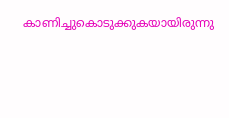കാണിച്ചുകൊടുക്കുകയായിരുന്നു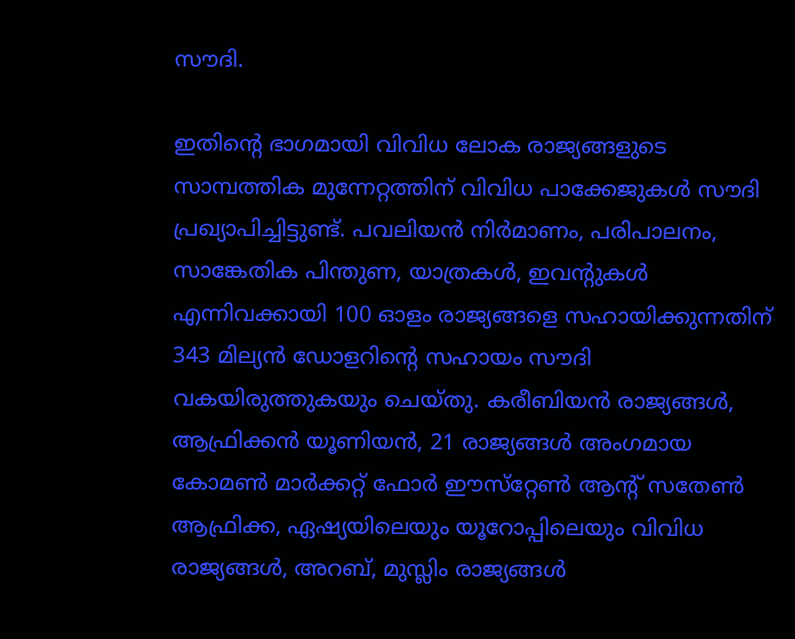സൗദി.

ഇതിന്റെ ഭാഗമായി വിവിധ ലോക രാജ്യങ്ങളുടെ സാമ്പത്തിക മുന്നേറ്റത്തിന് വിവിധ പാക്കേജുകള്‍ സൗദി പ്രഖ്യാപിച്ചിട്ടുണ്ട്. പവലിയന്‍ നിര്‍മാണം, പരിപാലനം, സാങ്കേതിക പിന്തുണ, യാത്രകള്‍, ഇവന്റുകള്‍ എന്നിവക്കായി 100 ഓളം രാജ്യങ്ങളെ സഹായിക്കുന്നതിന് 343 മില്യന്‍ ഡോളറിന്റെ സഹായം സൗദി വകയിരുത്തുകയും ചെയ്തു. കരീബിയന്‍ രാജ്യങ്ങള്‍, ആഫ്രിക്കന്‍ യൂണിയന്‍, 21 രാജ്യങ്ങള്‍ അംഗമായ കോമണ്‍ മാര്‍ക്കറ്റ് ഫോര്‍ ഈസ്‌റ്റേണ്‍ ആന്റ് സതേണ്‍ ആഫ്രിക്ക, ഏഷ്യയിലെയും യൂറോപ്പിലെയും വിവിധ രാജ്യങ്ങള്‍, അറബ്, മുസ്ലിം രാജ്യങ്ങള്‍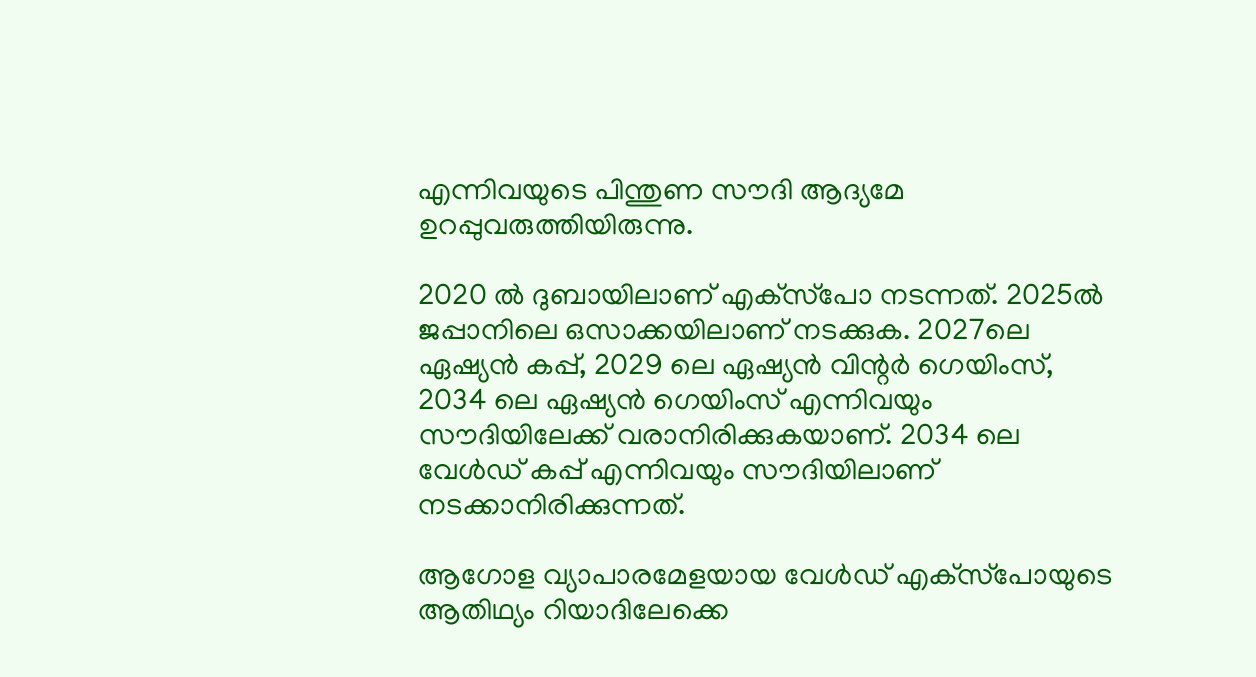എന്നിവയുടെ പിന്തുണ സൗദി ആദ്യമേ ഉറപ്പുവരുത്തിയിരുന്നു.

2020 ല്‍ ദുബായിലാണ് എക്‌സ്‌പോ നടന്നത്. 2025ല്‍ ജപ്പാനിലെ ഒസാക്കയിലാണ് നടക്കുക. 2027ലെ ഏഷ്യന്‍ കപ്പ്, 2029 ലെ ഏഷ്യന്‍ വിന്റര്‍ ഗെയിംസ്, 2034 ലെ ഏഷ്യന്‍ ഗെയിംസ് എന്നിവയും സൗദിയിലേക്ക് വരാനിരിക്കുകയാണ്. 2034 ലെ വേള്‍ഡ് കപ്പ് എന്നിവയും സൗദിയിലാണ് നടക്കാനിരിക്കുന്നത്.

ആഗോള വ്യാപാരമേളയായ വേള്‍ഡ് എക്‌സ്‌പോയുടെ ആതിഥ്യം റിയാദിലേക്കെ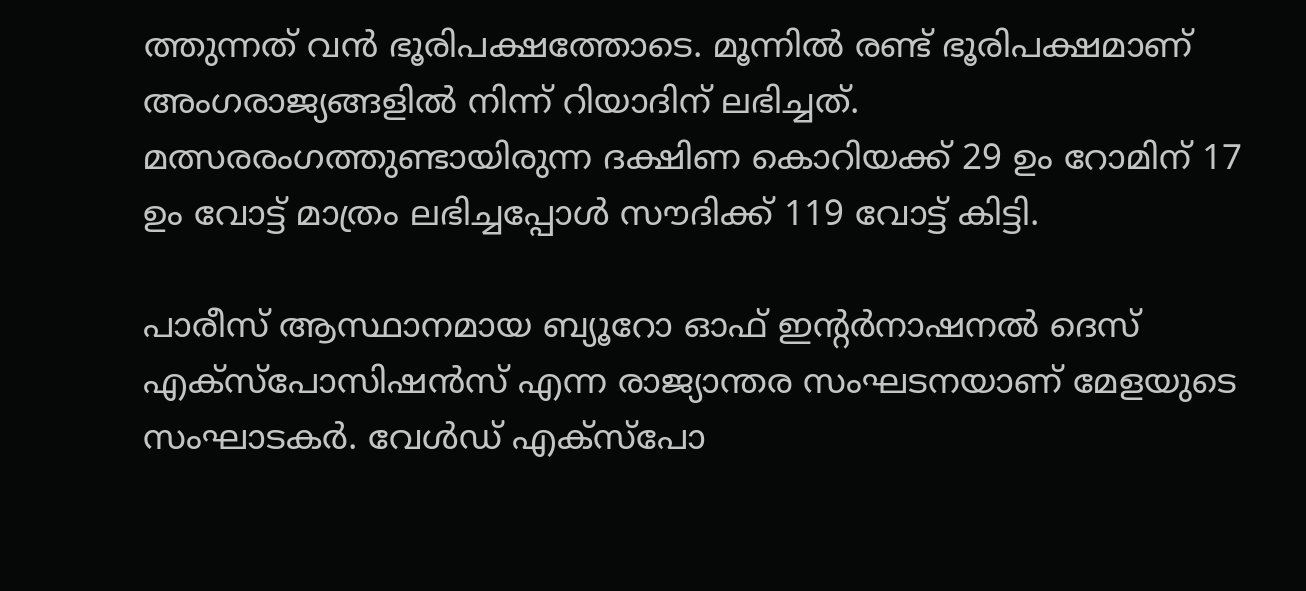ത്തുന്നത് വന്‍ ഭൂരിപക്ഷത്തോടെ. മൂന്നില്‍ രണ്ട് ഭൂരിപക്ഷമാണ് അംഗരാജ്യങ്ങളില്‍ നിന്ന് റിയാദിന് ലഭിച്ചത്. മത്സരരംഗത്തുണ്ടായിരുന്ന ദക്ഷിണ കൊറിയക്ക് 29 ഉം റോമിന് 17 ഉം വോട്ട് മാത്രം ലഭിച്ചപ്പോള്‍ സൗദിക്ക് 119 വോട്ട് കിട്ടി.

പാരീസ് ആസ്ഥാനമായ ബ്യൂറോ ഓഫ് ഇന്റര്‍നാഷനല്‍ ദെസ് എക്‌സ്‌പോസിഷന്‍സ് എന്ന രാജ്യാന്തര സംഘടനയാണ് മേളയുടെ സംഘാടകര്‍. വേള്‍ഡ് എക്‌സ്‌പോ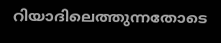റിയാദിലെത്തുന്നതോടെ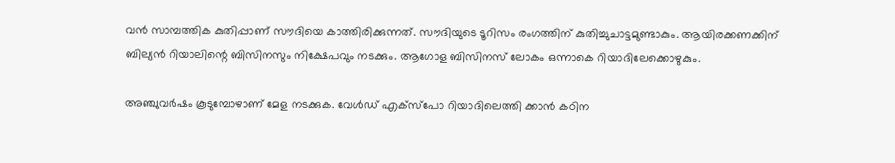വന്‍ സാമ്പത്തിക കുതിപ്പാണ് സൗദിയെ കാത്തിരിക്കുന്നത്. സൗദിയുടെ ടൂറിസം രംഗത്തിന് കുതിച്ചുചാട്ടമുണ്ടാകും. ആയിരക്കണക്കിന് ബില്യന്‍ റിയാലിന്റെ ബിസിനസും നിക്ഷേപവും നടക്കും. ആഗോള ബിസിനസ് ലോകം ഒന്നാകെ റിയാദിലേക്കൊഴുകും.

അഞ്ചുവര്‍ഷം കൂടുമ്പോഴാണ് മേള നടക്കുക. വേള്‍ഡ് എക്‌സ്‌പോ റിയാദിലെത്തി ക്കാന്‍ കഠിന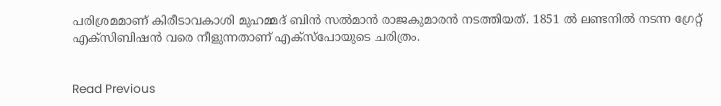പരിശ്രമമാണ് കിരീടാവകാശി മുഹമ്മദ് ബിന്‍ സല്‍മാന്‍ രാജകുമാരന്‍ നടത്തിയത്. 1851 ല്‍ ലണ്ടനില്‍ നടന്ന ഗ്രേറ്റ് എക്‌സിബിഷന്‍ വരെ നീളുന്നതാണ് എക്‌സ്‌പോയുടെ ചരിത്രം.


Read Previous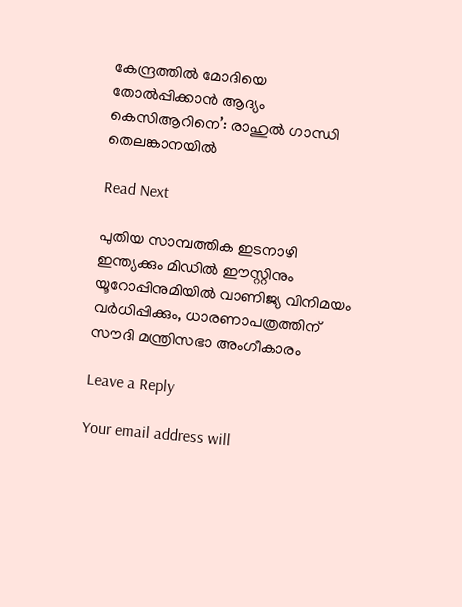കേന്ദ്രത്തില്‍ മോദിയെ തോല്‍പ്പിക്കാന്‍ ആദ്യം കെസിആറിനെ’: രാഹുല്‍ ഗാന്ധി തെലങ്കാനയില്‍

Read Next

പുതിയ സാമ്പത്തിക ഇടനാഴി ഇന്ത്യക്കും മിഡിൽ ഈസ്റ്റിനും യൂറോപ്പിനുമിയിൽ വാണിജ്യ വിനിമയം വർധിപ്പിക്കും, ധാരണാപത്രത്തിന് സൗദി മന്ത്രിസഭാ അംഗീകാരം

Leave a Reply

Your email address will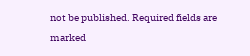not be published. Required fields are marked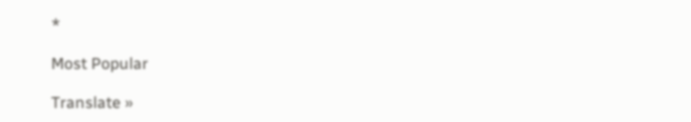*

Most Popular

Translate »